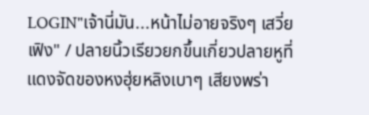LOGIN"เจ้านี่มัน...หน้าไม่อายจริงๆ เสวี่ยเฟิง" / ปลายนิ้วเรียวยกขึ้นเกี่ยวปลายหูที่แดงจัดของหงฮุ่ยหลิงเบาๆ เสียงพร่า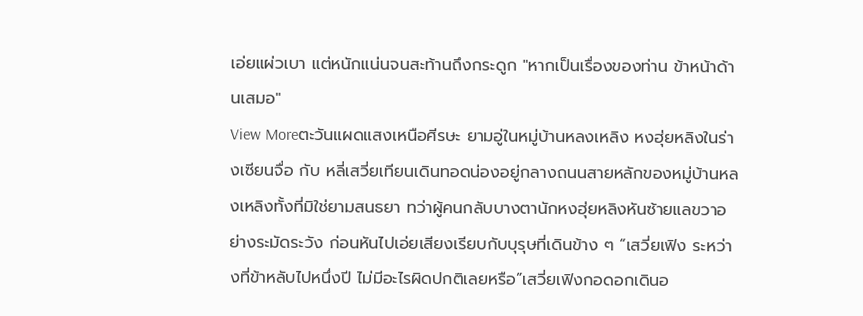เอ่ยแผ่วเบา แต่หนักแน่นจนสะท้านถึงกระดูก "หากเป็นเรื่องของท่าน ข้าหน้าด้านเสมอ"
View Moreตะวันแผดแสงเหนือศีรษะ ยามอู่ในหมู่บ้านหลงเหลิง หงฮุ่ยหลิงในร่างเซียนจื่อ กับ หลี่เสวี่ยเทียนเดินทอดน่องอยู่กลางถนนสายหลักของหมู่บ้านหลงเหลิงทั้งที่มิใช่ยามสนธยา ทว่าผู้คนกลับบางตานักหงฮุ่ยหลิงหันซ้ายแลขวาอย่างระมัดระวัง ก่อนหันไปเอ่ยเสียงเรียบกับบุรุษที่เดินข้าง ๆ “เสวี่ยเฟิง ระหว่างที่ข้าหลับไปหนึ่งปี ไม่มีอะไรผิดปกติเลยหรือ”เสวี่ยเฟิงกอดอกเดินอ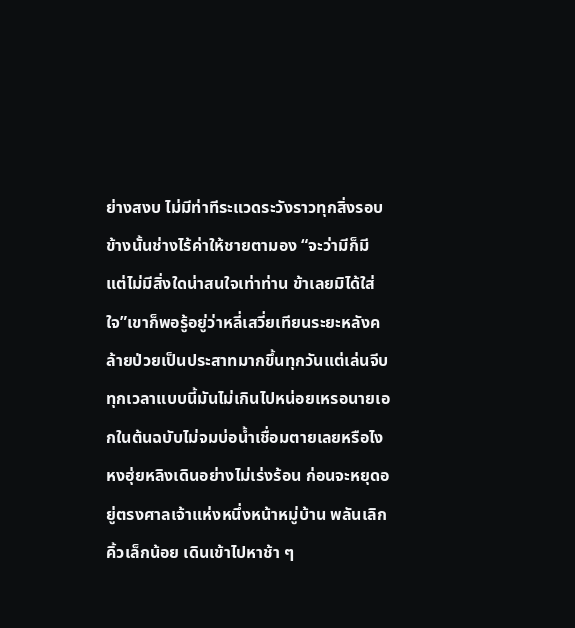ย่างสงบ ไม่มีท่าทีระแวดระวังราวทุกสิ่งรอบข้างนั้นช่างไร้ค่าให้ชายตามอง “จะว่ามีก็มี แต่ไม่มีสิ่งใดน่าสนใจเท่าท่าน ข้าเลยมิได้ใส่ใจ”เขาก็พอรู้อยู่ว่าหลี่เสวี่ยเทียนระยะหลังคล้ายป่วยเป็นประสาทมากขึ้นทุกวันแต่เล่นจีบทุกเวลาแบบนี้มันไม่เกินไปหน่อยเหรอนายเอกในต้นฉบับไม่จมบ่อน้ำเชื่อมตายเลยหรือไงหงฮุ่ยหลิงเดินอย่างไม่เร่งร้อน ก่อนจะหยุดอยู่ตรงศาลเจ้าแห่งหนึ่งหน้าหมู่บ้าน พลันเลิกคิ้วเล็กน้อย เดินเข้าไปหาช้า ๆ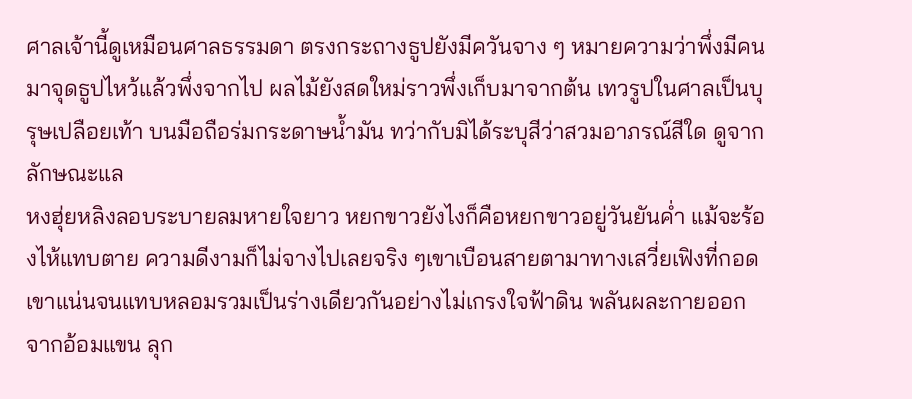ศาลเจ้านี้ดูเหมือนศาลธรรมดา ตรงกระถางธูปยังมีควันจาง ๆ หมายความว่าพึ่งมีคนมาจุดธูปไหว้แล้วพึ่งจากไป ผลไม้ยังสดใหม่ราวพึ่งเก็บมาจากต้น เทวรูปในศาลเป็นบุรุษเปลือยเท้า บนมือถือร่มกระดาษน้ำมัน ทว่ากับมิได้ระบุสีว่าสวมอาภรณ์สีใด ดูจากลักษณะแล
หงฮุ่ยหลิงลอบระบายลมหายใจยาว หยกขาวยังไงก็คือหยกขาวอยู่วันยันค่ำ แม้จะร้องไห้แทบตาย ความดีงามก็ไม่จางไปเลยจริง ๆเขาเบือนสายตามาทางเสวี่ยเฟิงที่กอดเขาแน่นจนแทบหลอมรวมเป็นร่างเดียวกันอย่างไม่เกรงใจฟ้าดิน พลันผละกายออกจากอ้อมแขน ลุก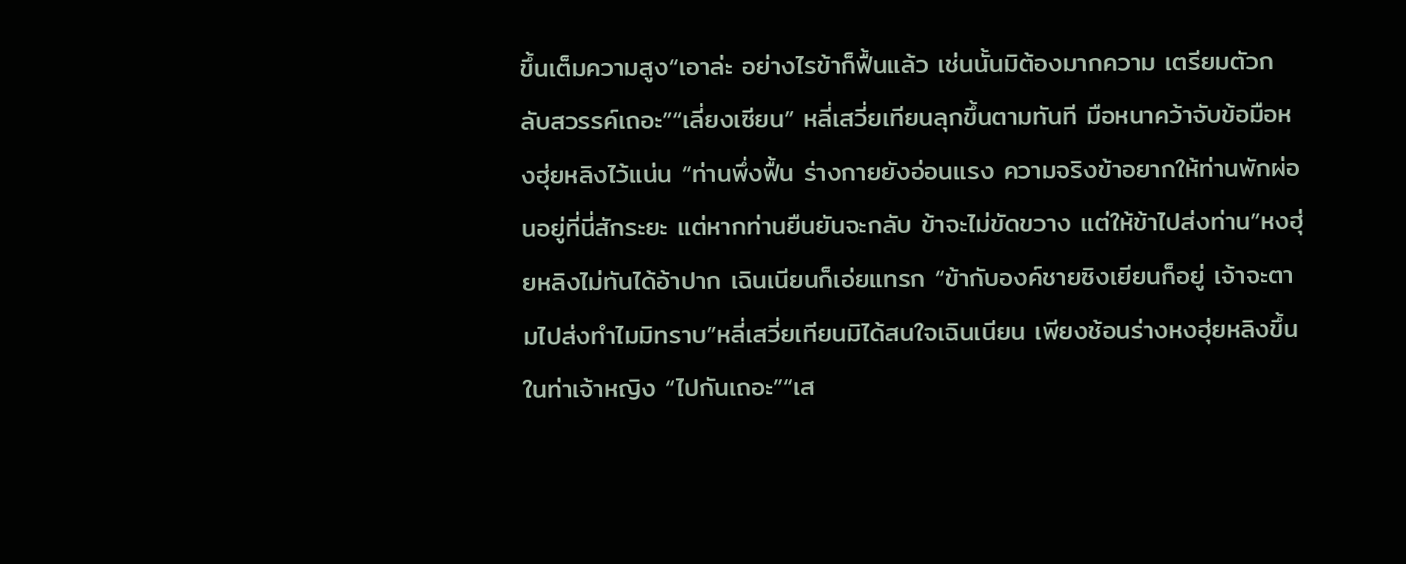ขึ้นเต็มความสูง“เอาล่ะ อย่างไรข้าก็ฟื้นแล้ว เช่นนั้นมิต้องมากความ เตรียมตัวกลับสวรรค์เถอะ”“เลี่ยงเซียน” หลี่เสวี่ยเทียนลุกขึ้นตามทันที มือหนาคว้าจับข้อมือหงฮุ่ยหลิงไว้แน่น “ท่านพึ่งฟื้น ร่างกายยังอ่อนแรง ความจริงข้าอยากให้ท่านพักผ่อนอยู่ที่นี่สักระยะ แต่หากท่านยืนยันจะกลับ ข้าจะไม่ขัดขวาง แต่ให้ข้าไปส่งท่าน”หงฮุ่ยหลิงไม่ทันได้อ้าปาก เฉินเนียนก็เอ่ยแทรก “ข้ากับองค์ชายซิงเยียนก็อยู่ เจ้าจะตามไปส่งทำไมมิทราบ”หลี่เสวี่ยเทียนมิได้สนใจเฉินเนียน เพียงช้อนร่างหงฮุ่ยหลิงขึ้นในท่าเจ้าหญิง “ไปกันเถอะ”“เส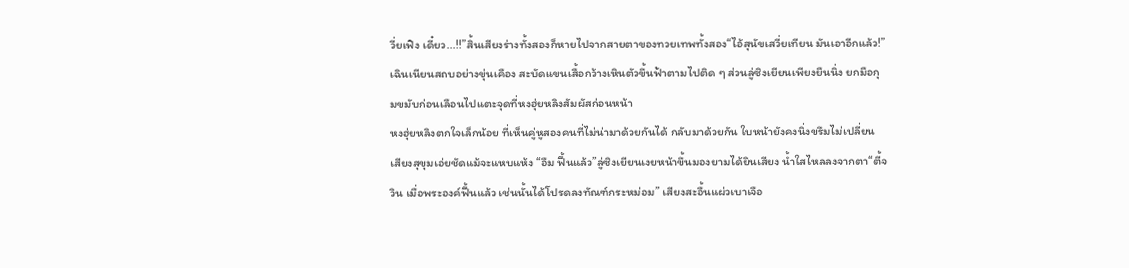วี่ยเฟิง เดี๋ยว...!!”สิ้นเสียงร่างทั้งสองก็หายไปจากสายตาของทวยเทพทั้งสอง“ไอ้สุนัขเสวี่ยเทียน มันเอาอีกแล้ว!”เฉินเนียนสถบอย่างขุ่นเคือง สะบัดแขนเสื้อกว้างเหินตัวขึ้นฟ้าตามไปติด ๆ ส่วนลู่ซิงเยียนเพียงยืนนิ่ง ยกมือกุมขมับก่อนเลือนไปแตะจุดที่หงฮุ่ยหลิงสัมผัสก่อนหน้า
หงฮุ่ยหลิงตกใจเล็กน้อย ที่เห็นคู่หูสองคนที่ไม่น่ามาด้วยกันได้ กลับมาด้วยกัน ใบหน้ายังคงนิ่งขรึมไม่เปลี่ยน เสียงสุขุมเอ่ยชัดแม้จะแหบแห้ง “อืม ฟื้นแล้ว”ลู่ซิงเยียนเงยหน้าขึ้นมองยามได้ยินเสียง น้ำใสไหลลงจากตา“ตี้จวิน เมื่อพระองค์ฟื้นแล้ว เช่นนั้นได้โปรดลงทัณฑ์กระหม่อม” เสียงสะอื้นแผ่วเบาเจือ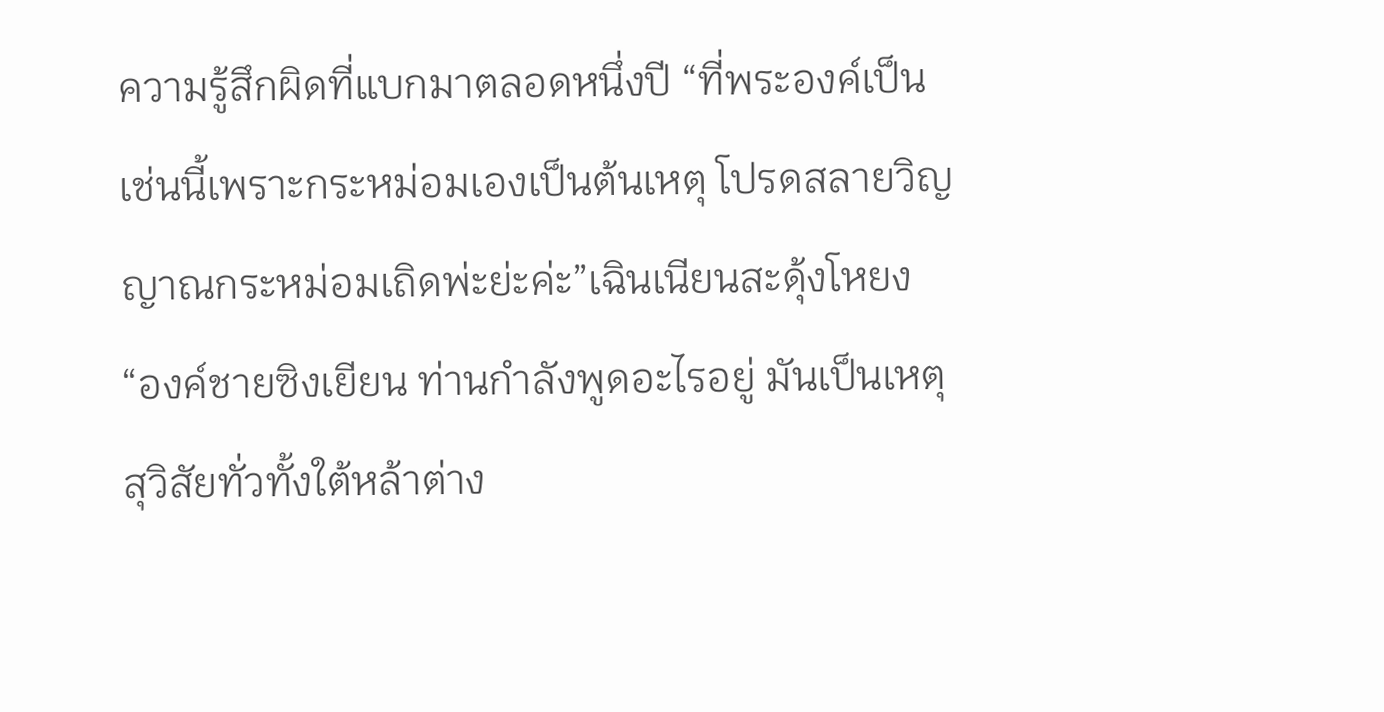ความรู้สึกผิดที่แบกมาตลอดหนึ่งปี “ที่พระองค์เป็นเช่นนี้เพราะกระหม่อมเองเป็นต้นเหตุ โปรดสลายวิญญาณกระหม่อมเถิดพ่ะย่ะค่ะ”เฉินเนียนสะดุ้งโหยง “องค์ชายซิงเยียน ท่านกำลังพูดอะไรอยู่ มันเป็นเหตุสุวิสัยทั่วทั้งใต้หล้าต่าง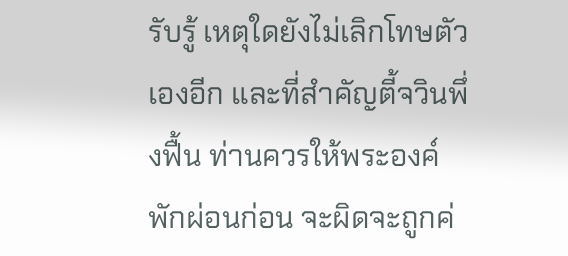รับรู้ เหตุใดยังไม่เลิกโทษตัวเองอีก และที่สำคัญตี้จวินพึ่งฟื้น ท่านควรให้พระองค์พักผ่อนก่อน จะผิดจะถูกค่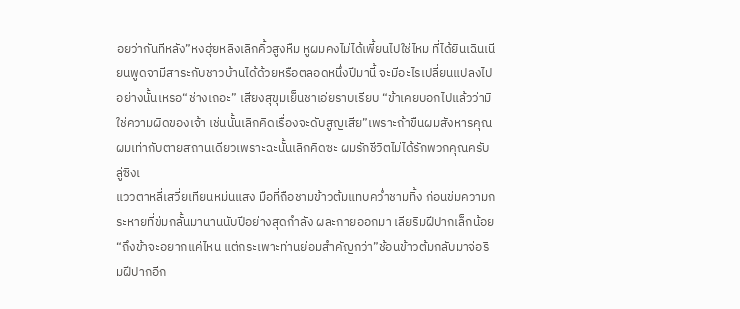อยว่ากันทีหลัง”หงฮุ่ยหลิงเลิกคิ้วสูงหืม หูผมคงไม่ได้เพี้ยนไปใช่ไหม ที่ได้ยินเฉินเนียนพูดจามีสาระกับชาวบ้านได้ด้วยหรือตลอดหนึ่งปีมานี้ จะมีอะไรเปลี่ยนแปลงไปอย่างนั้นเหรอ“ช่างเถอะ” เสียงสุขุมเย็นชาเอ่ยราบเรียบ “ข้าเคยบอกไปแล้วว่ามิใช่ความผิดของเจ้า เช่นนั้นเลิกคิดเรื่องจะดับสูญเสีย”เพราะถ้าขืนผมสังหารคุณ ผมเท่ากับตายสถานเดียวเพราะฉะนั้นเลิกคิดซะ ผมรักชีวิตไม่ได้รักพวกคุณครับลู่ซิงเ
แววตาหลี่เสวี่ยเทียนหม่นแสง มือที่ถือชามข้าวต้มแทบคว่ำชามทิ้ง ก่อนข่มความกระหายที่ข่มกลั้นมานานนับปีอย่างสุดกำลัง ผละกายออกมา เลียริมฝีปากเล็กน้อย “ถึงข้าจะอยากแค่ไหน แต่กระเพาะท่านย่อมสำคัญกว่า”ช้อนข้าวต้มกลับมาจ่อริมฝีปากอีก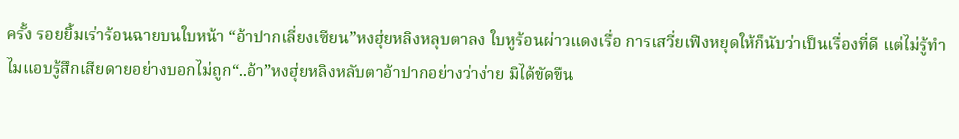ครั้ง รอยยิ้มเร่าร้อนฉายบนใบหน้า “อ้าปากเลี่ยงเซียน”หงฮุ่ยหลิงหลุบตาลง ใบหูร้อนผ่าวแดงเรื่อ การเสวี่ยเฟิงหยุดให้ก็นับว่าเป็นเรื่องที่ดี แต่ไม่รู้ทำไมแอบรู้สึกเสียดายอย่างบอกไม่ถูก“..อ้า”หงฮุ่ยหลิงหลับตาอ้าปากอย่างว่าง่าย มิได้ขัดขืน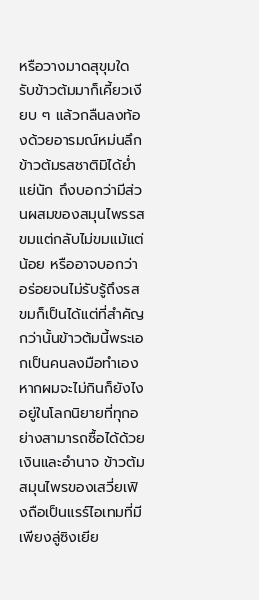หรือวางมาดสุขุมใด รับข้าวต้มมาก็เคี้ยวเงียบ ๆ แล้วกลืนลงท้องด้วยอารมณ์หม่นลึกข้าวต้มรสชาติมิได้ย่ำแย่นัก ถึงบอกว่ามีส่วนผสมของสมุนไพรรสขมแต่กลับไม่ขมแม้แต่น้อย หรืออาจบอกว่าอร่อยจนไม่รับรู้ถึงรสขมก็เป็นได้แต่ที่สำคัญกว่านั้นข้าวต้มนี้พระเอกเป็นคนลงมือทำเอง หากผมจะไม่กินก็ยังไงอยู่ในโลกนิยายที่ทุกอย่างสามารถซื้อได้ด้วยเงินและอำนาจ ข้าวต้มสมุนไพรของเสวี่ยเฟิงถือเป็นแรร์ไอเทมที่มีเพียงลู่ซิงเยีย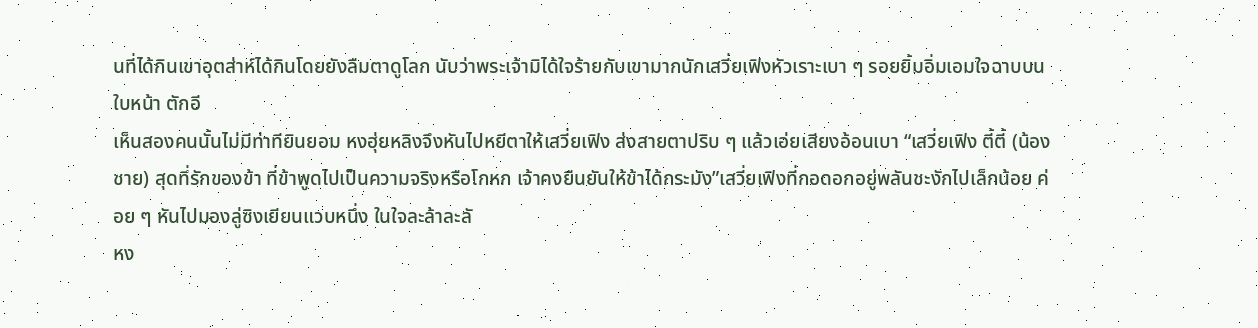นที่ได้กินเขาอุตส่าห์ได้กินโดยยังลืมตาดูโลก นับว่าพระเจ้ามิได้ใจร้ายกับเขามากนักเสวี่ยเฟิงหัวเราะเบา ๆ รอยยิ้มอิ่มเอมใจฉาบบนใบหน้า ตักอี
เห็นสองคนนั้นไม่มีท่าทียินยอม หงฮุ่ยหลิงจึงหันไปหยีตาให้เสวี่ยเฟิง ส่งสายตาปริบ ๆ แล้วเอ่ยเสียงอ้อนเบา “เสวี่ยเฟิง ตี้ตี้ (น้องชาย) สุดที่รักของข้า ที่ข้าพูดไปเป็นความจริงหรือโกหก เจ้าคงยืนยันให้ข้าได้กระมัง”เสวี่ยเฟิงที่กอดอกอยู่พลันชะงักไปเล็กน้อย ค่อย ๆ หันไปมองลู่ซิงเยียนแวบหนึ่ง ในใจละล้าละลั
หง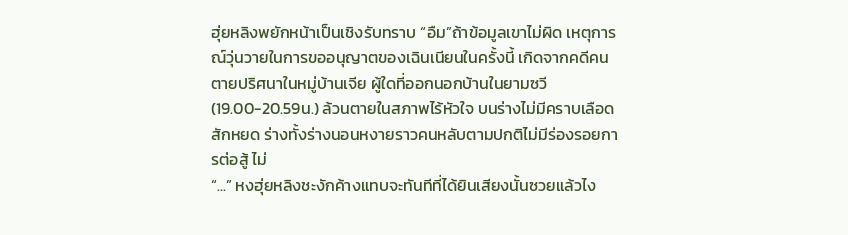ฮุ่ยหลิงพยักหน้าเป็นเชิงรับทราบ “อืม”ถ้าข้อมูลเขาไม่ผิด เหตุการณ์วุ่นวายในการขออนุญาตของเฉินเนียนในครั้งนี้ เกิดจากคดีคนตายปริศนาในหมู่บ้านเจีย ผู้ใดที่ออกนอกบ้านในยามซวี(19.00-20.59น.) ล้วนตายในสภาพไร้หัวใจ บนร่างไม่มีคราบเลือดสักหยด ร่างทั้งร่างนอนหงายราวคนหลับตามปกติไม่มีร่องรอยการต่อสู้ ไม่
“...” หงฮุ่ยหลิงชะงักค้างแทบจะทันทีที่ได้ยินเสียงนั้นซวยแล้วไง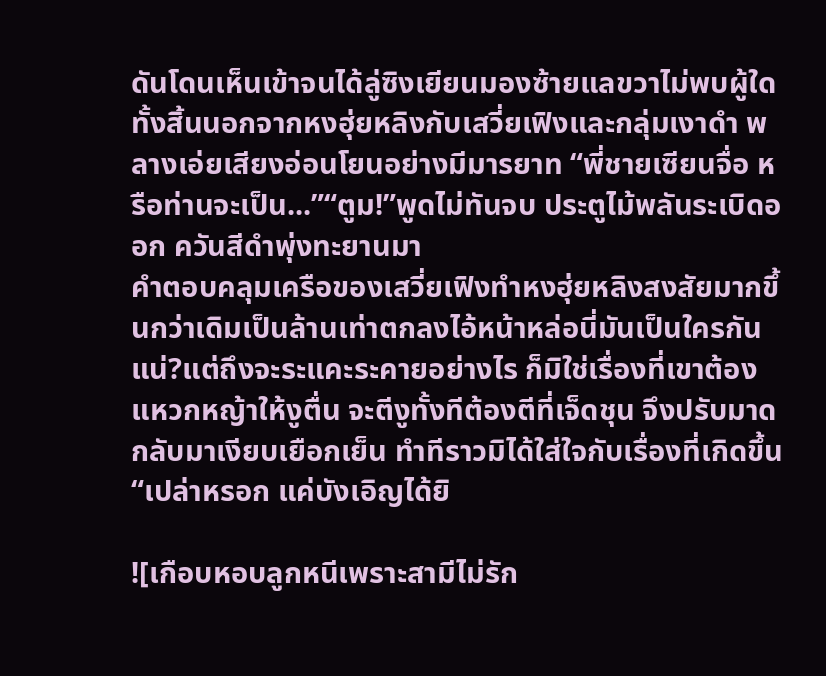ดันโดนเห็นเข้าจนได้ลู่ซิงเยียนมองซ้ายแลขวาไม่พบผู้ใดทั้งสิ้นนอกจากหงฮุ่ยหลิงกับเสวี่ยเฟิงและกลุ่มเงาดำ พลางเอ่ยเสียงอ่อนโยนอย่างมีมารยาท “พี่ชายเซียนจื่อ หรือท่านจะเป็น...”“ตูม!”พูดไม่ทันจบ ประตูไม้พลันระเบิดออก ควันสีดำพุ่งทะยานมา
คำตอบคลุมเครือของเสวี่ยเฟิงทำหงฮุ่ยหลิงสงสัยมากขึ้นกว่าเดิมเป็นล้านเท่าตกลงไอ้หน้าหล่อนี่มันเป็นใครกันแน่?แต่ถึงจะระแคะระคายอย่างไร ก็มิใช่เรื่องที่เขาต้องแหวกหญ้าให้งูตื่น จะตีงูทั้งทีต้องตีที่เจ็ดชุน จึงปรับมาดกลับมาเงียบเยือกเย็น ทำทีราวมิได้ใส่ใจกับเรื่องที่เกิดขึ้น “เปล่าหรอก แค่บังเอิญได้ยิ

![เกือบหอบลูกหนีเพราะสามีไม่รัก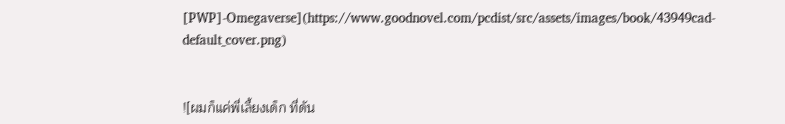[PWP]-Omegaverse](https://www.goodnovel.com/pcdist/src/assets/images/book/43949cad-default_cover.png)


![ผมก็แค่พี่เลี้ยงเด็ก ที่ดัน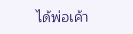ได้พ่อเค้า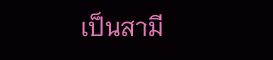เป็นสามี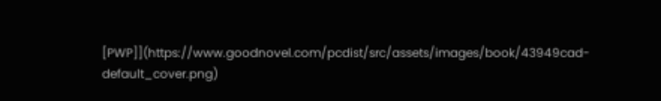[PWP]](https://www.goodnovel.com/pcdist/src/assets/images/book/43949cad-default_cover.png)